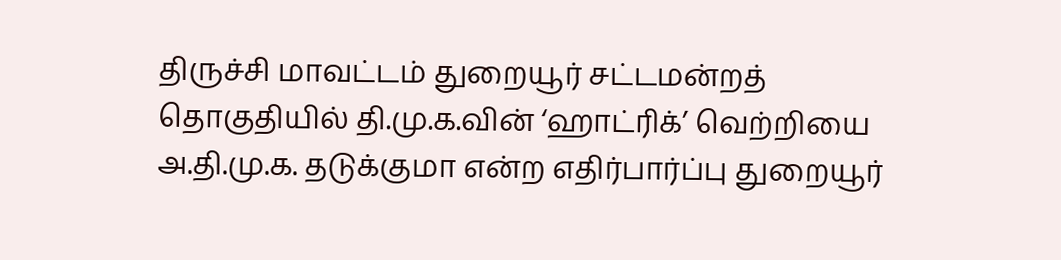திருச்சி மாவட்டம் துறையூர் சட்டமன்றத் தொகுதியில் தி.மு.க.வின் ‘ஹாட்ரிக்’ வெற்றியை அ.தி.மு.க. தடுக்குமா என்ற எதிர்பார்ப்பு துறையூர்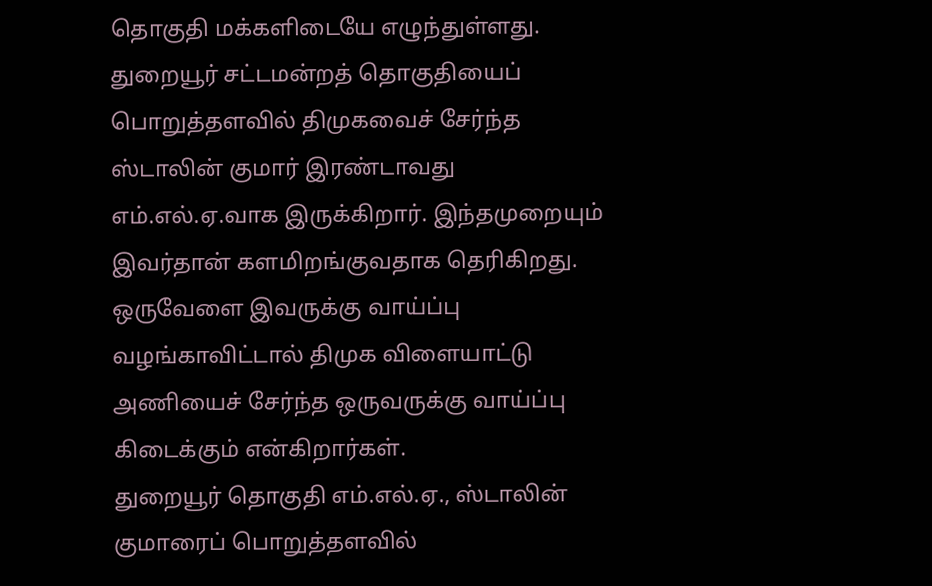தொகுதி மக்களிடையே எழுந்துள்ளது.
துறையூர் சட்டமன்றத் தொகுதியைப் பொறுத்தளவில் திமுகவைச் சேர்ந்த ஸ்டாலின் குமார் இரண்டாவது எம்.எல்.ஏ.வாக இருக்கிறார். இந்தமுறையும் இவர்தான் களமிறங்குவதாக தெரிகிறது. ஒருவேளை இவருக்கு வாய்ப்பு வழங்காவிட்டால் திமுக விளையாட்டு அணியைச் சேர்ந்த ஒருவருக்கு வாய்ப்பு கிடைக்கும் என்கிறார்கள்.
துறையூர் தொகுதி எம்.எல்.ஏ., ஸ்டாலின் குமாரைப் பொறுத்தளவில்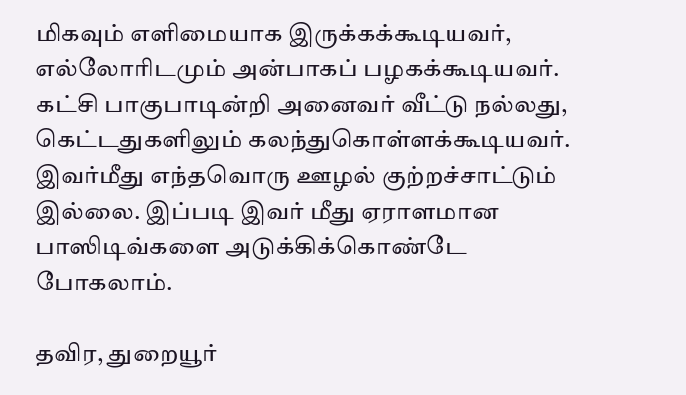மிகவும் எளிமையாக இருக்கக்கூடியவர், எல்லோரிடமும் அன்பாகப் பழகக்கூடியவர். கட்சி பாகுபாடின்றி அனைவர் வீட்டு நல்லது, கெட்டதுகளிலும் கலந்துகொள்ளக்கூடியவர். இவர்மீது எந்தவொரு ஊழல் குற்றச்சாட்டும் இல்லை. இப்படி இவர் மீது ஏராளமான பாஸிடிவ்களை அடுக்கிக்கொண்டே போகலாம்.

தவிர, துறையூர்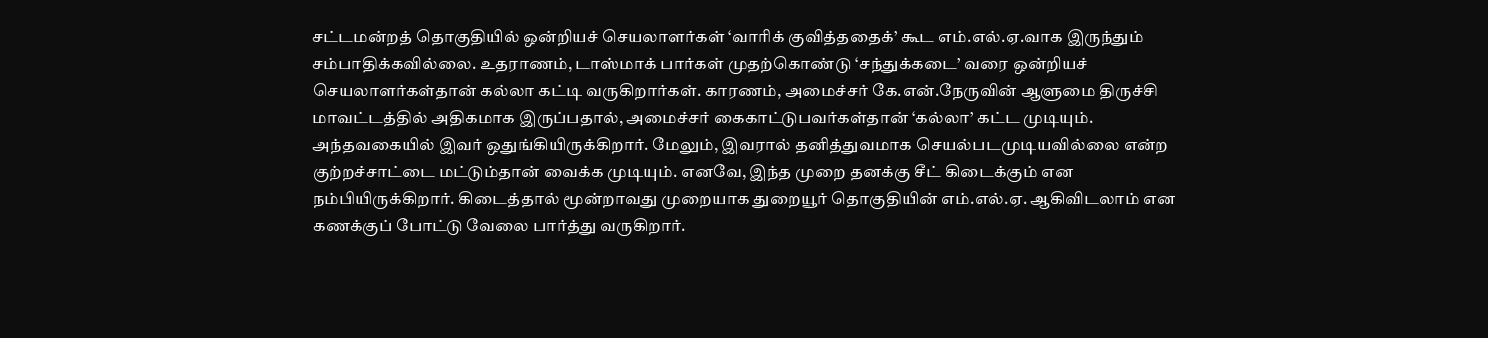சட்டமன்றத் தொகுதியில் ஒன்றியச் செயலாளர்கள் ‘வாரிக் குவித்ததைக்’ கூட எம்.எல்.ஏ.வாக இருந்தும் சம்பாதிக்கவில்லை. உதராணம், டாஸ்மாக் பார்கள் முதற்கொண்டு ‘சந்துக்கடை’ வரை ஒன்றியச் செயலாளர்கள்தான் கல்லா கட்டி வருகிறார்கள். காரணம், அமைச்சர் கே.என்.நேருவின் ஆளுமை திருச்சி மாவட்டத்தில் அதிகமாக இருப்பதால், அமைச்சர் கைகாட்டுபவர்கள்தான் ‘கல்லா’ கட்ட முடியும். அந்தவகையில் இவர் ஒதுங்கியிருக்கிறார். மேலும், இவரால் தனித்துவமாக செயல்படமுடியவில்லை என்ற குற்றச்சாட்டை மட்டும்தான் வைக்க முடியும். எனவே, இந்த முறை தனக்கு சீட் கிடைக்கும் என நம்பியிருக்கிறார். கிடைத்தால் மூன்றாவது முறையாக துறையூர் தொகுதியின் எம்.எல்.ஏ. ஆகிவிடலாம் என கணக்குப் போட்டு வேலை பார்த்து வருகிறார்.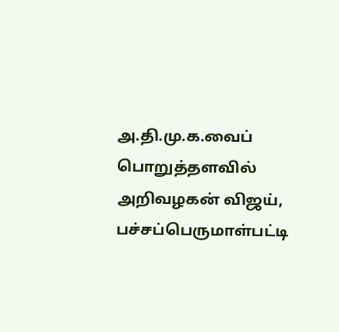அ.தி.மு.க.வைப் பொறுத்தளவில் அறிவழகன் விஜய், பச்சப்பெருமாள்பட்டி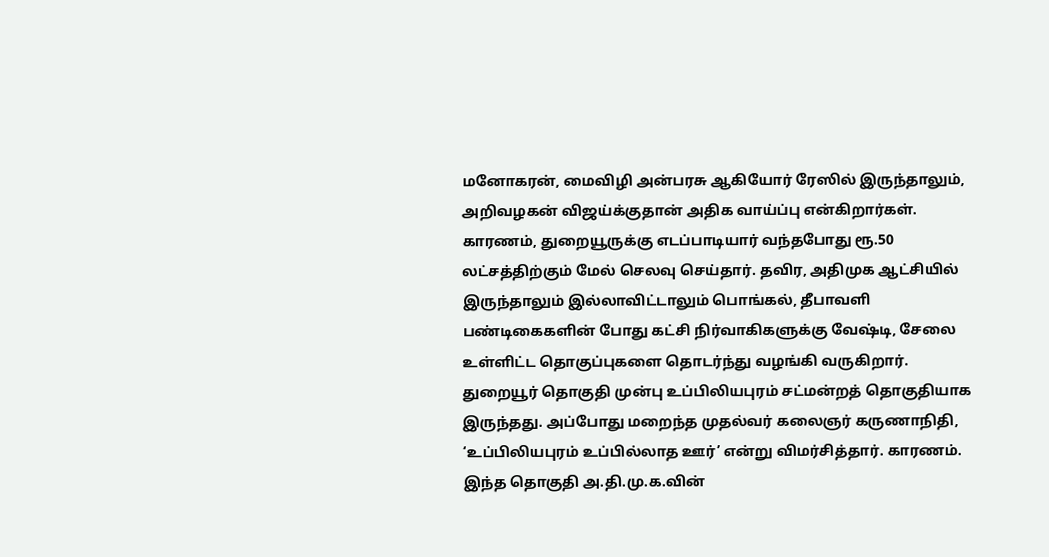மனோகரன், மைவிழி அன்பரசு ஆகியோர் ரேஸில் இருந்தாலும், அறிவழகன் விஜய்க்குதான் அதிக வாய்ப்பு என்கிறார்கள். காரணம், துறையூருக்கு எடப்பாடியார் வந்தபோது ரூ.50 லட்சத்திற்கும் மேல் செலவு செய்தார். தவிர, அதிமுக ஆட்சியில் இருந்தாலும் இல்லாவிட்டாலும் பொங்கல், தீபாவளி பண்டிகைகளின் போது கட்சி நிர்வாகிகளுக்கு வேஷ்டி, சேலை உள்ளிட்ட தொகுப்புகளை தொடர்ந்து வழங்கி வருகிறார்.
துறையூர் தொகுதி முன்பு உப்பிலியபுரம் சட்மன்றத் தொகுதியாக இருந்தது. அப்போது மறைந்த முதல்வர் கலைஞர் கருணாநிதி, ‘உப்பிலியபுரம் உப்பில்லாத ஊர்’ என்று விமர்சித்தார். காரணம். இந்த தொகுதி அ.தி.மு.க.வின்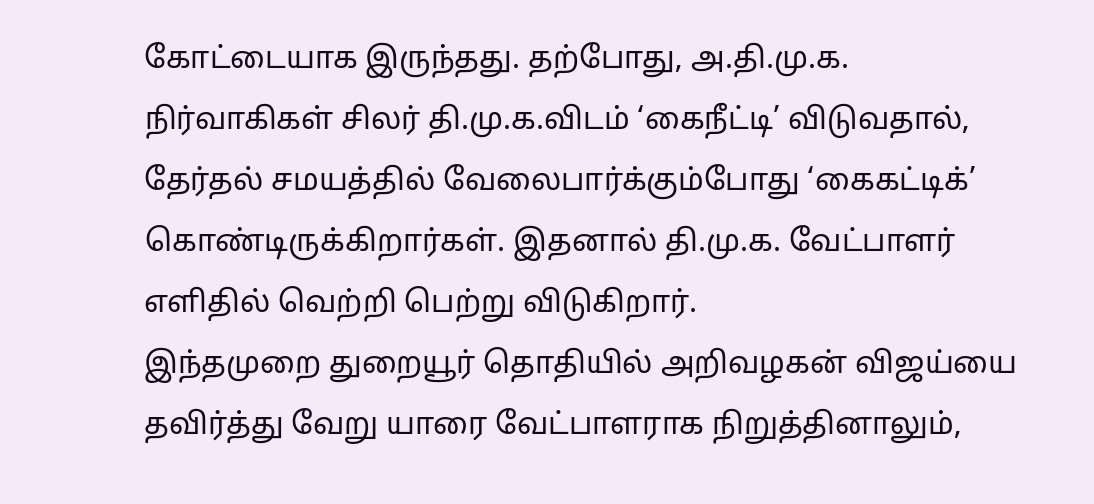கோட்டையாக இருந்தது. தற்போது, அ.தி.மு.க. நிர்வாகிகள் சிலர் தி.மு.க.விடம் ‘கைநீட்டி’ விடுவதால், தேர்தல் சமயத்தில் வேலைபார்க்கும்போது ‘கைகட்டிக்’ கொண்டிருக்கிறார்கள். இதனால் தி.மு.க. வேட்பாளர் எளிதில் வெற்றி பெற்று விடுகிறார்.
இந்தமுறை துறையூர் தொதியில் அறிவழகன் விஜய்யை தவிர்த்து வேறு யாரை வேட்பாளராக நிறுத்தினாலும்,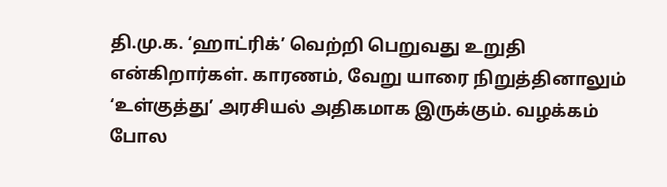தி.மு.க. ‘ஹாட்ரிக்’ வெற்றி பெறுவது உறுதி என்கிறார்கள். காரணம், வேறு யாரை நிறுத்தினாலும் ‘உள்குத்து’ அரசியல் அதிகமாக இருக்கும். வழக்கம் போல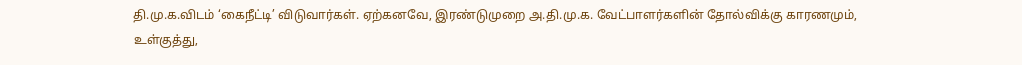தி.மு.க.விடம் ‘கைநீட்டி’ விடுவார்கள். ஏற்கனவே, இரண்டுமுறை அ.தி.மு.க. வேட்பாளர்களின் தோல்விக்கு காரணமும், உள்குத்து,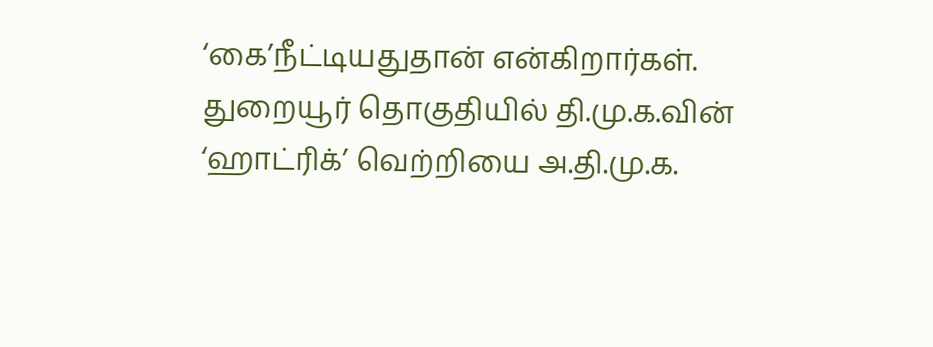‘கை’நீட்டியதுதான் என்கிறார்கள்.
துறையூர் தொகுதியில் தி.மு.க.வின் ‘ஹாட்ரிக்’ வெற்றியை அ.தி.மு.க.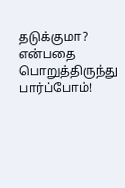தடுக்குமா? என்பதை பொறுத்திருந்து பார்ப்போம்!